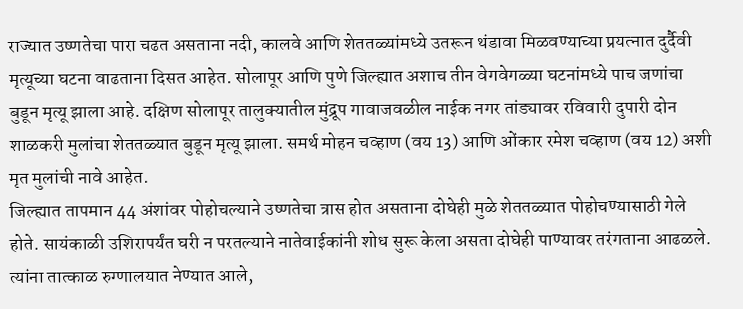राज्यात उष्णतेचा पारा चढत असताना नदी, कालवे आणि शेततळ्यांमध्ये उतरून थंडावा मिळवण्याच्या प्रयत्नात दुर्दैवी मृत्यूच्या घटना वाढताना दिसत आहेत. सोलापूर आणि पुणे जिल्ह्यात अशाच तीन वेगवेगळ्या घटनांमध्ये पाच जणांचा बुडून मृत्यू झाला आहे. दक्षिण सोलापूर तालुक्यातील मुंद्रूप गावाजवळील नाईक नगर तांड्यावर रविवारी दुपारी दोन शाळकरी मुलांचा शेततळ्यात बुडून मृत्यू झाला. समर्थ मोहन चव्हाण (वय 13) आणि ओंकार रमेश चव्हाण (वय 12) अशी मृत मुलांची नावे आहेत.
जिल्ह्यात तापमान 44 अंशांवर पोहोचल्याने उष्णतेचा त्रास होत असताना दोघेही मुळे शेततळ्यात पोहोचण्यासाठी गेले होते. सायंकाळी उशिरापर्यंत घरी न परतल्याने नातेवाईकांनी शोध सुरू केला असता दोघेही पाण्यावर तरंगताना आढळले. त्यांना तात्काळ रुग्णालयात नेण्यात आले,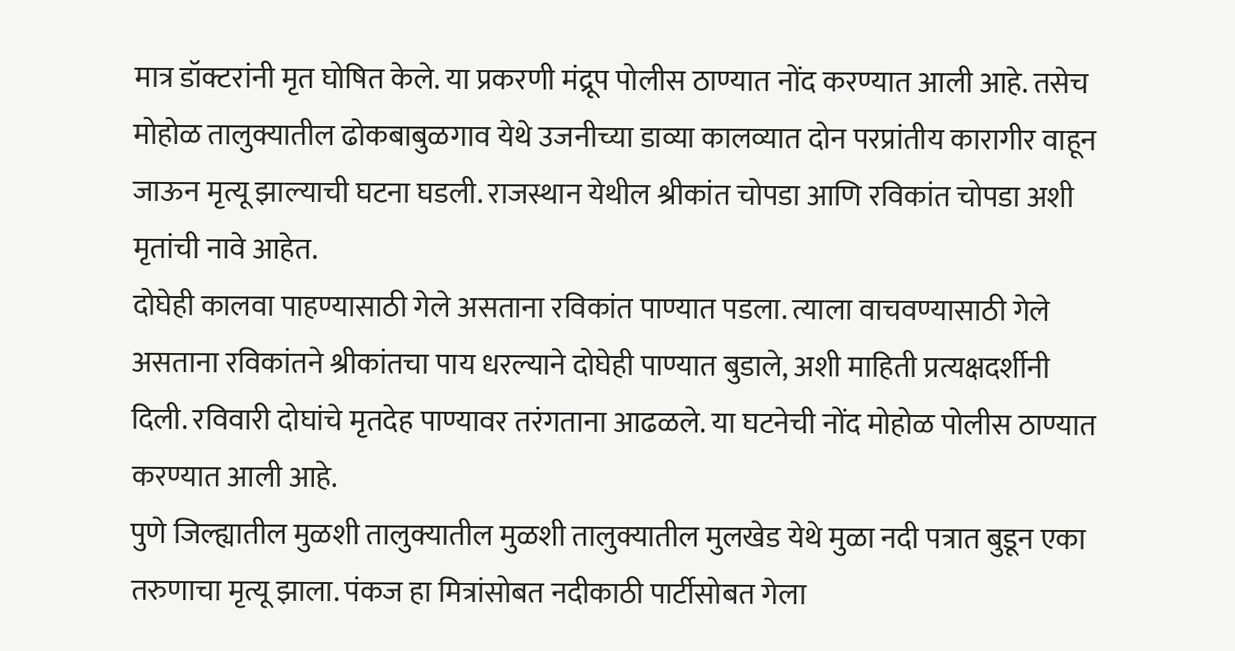मात्र डॉक्टरांनी मृत घोषित केले. या प्रकरणी मंद्रूप पोलीस ठाण्यात नोंद करण्यात आली आहे. तसेच मोहोळ तालुक्यातील ढोकबाबुळगाव येथे उजनीच्या डाव्या कालव्यात दोन परप्रांतीय कारागीर वाहून जाऊन मृत्यू झाल्याची घटना घडली. राजस्थान येथील श्रीकांत चोपडा आणि रविकांत चोपडा अशी मृतांची नावे आहेत.
दोघेही कालवा पाहण्यासाठी गेले असताना रविकांत पाण्यात पडला. त्याला वाचवण्यासाठी गेले असताना रविकांतने श्रीकांतचा पाय धरल्याने दोघेही पाण्यात बुडाले, अशी माहिती प्रत्यक्षदर्शीनी दिली. रविवारी दोघांचे मृतदेह पाण्यावर तरंगताना आढळले. या घटनेची नोंद मोहोळ पोलीस ठाण्यात करण्यात आली आहे.
पुणे जिल्ह्यातील मुळशी तालुक्यातील मुळशी तालुक्यातील मुलखेड येथे मुळा नदी पत्रात बुडून एका तरुणाचा मृत्यू झाला. पंकज हा मित्रांसोबत नदीकाठी पार्टीसोबत गेला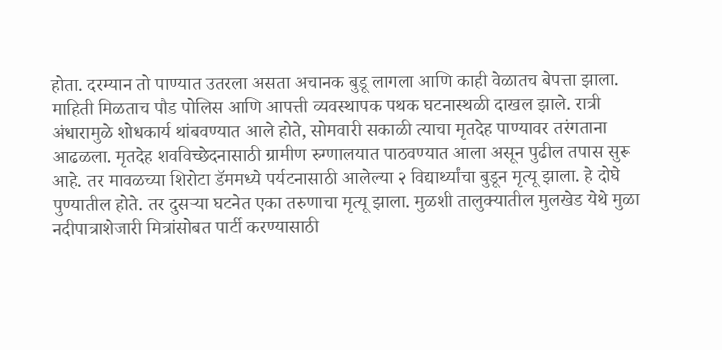होता. दरम्यान तो पाण्यात उतरला असता अचानक बुडू लागला आणि काही वेळातच बेपत्ता झाला. माहिती मिळताच पौड पोलिस आणि आपत्ती व्यवस्थापक पथक घटनास्थळी दाखल झाले. रात्री अंधारामुळे शोधकार्य थांबवण्यात आले होते, सोमवारी सकाळी त्याचा मृतदेह पाण्यावर तरंगताना आढळला. मृतदेह शवविच्छेदनासाठी ग्रामीण रुग्णालयात पाठवण्यात आला असून पुढील तपास सुरू आहे. तर मावळच्या शिरोटा डॅममध्ये पर्यटनासाठी आलेल्या २ विद्यार्थ्यांचा बुडून मृत्यू झाला. हे दोघे पुण्यातील होते. तर दुसऱ्या घटनेत एका तरुणाचा मृत्यू झाला. मुळशी तालुक्यातील मुलखेड येथे मुळा नदीपात्राशेजारी मित्रांसोबत पार्टी करण्यासाठी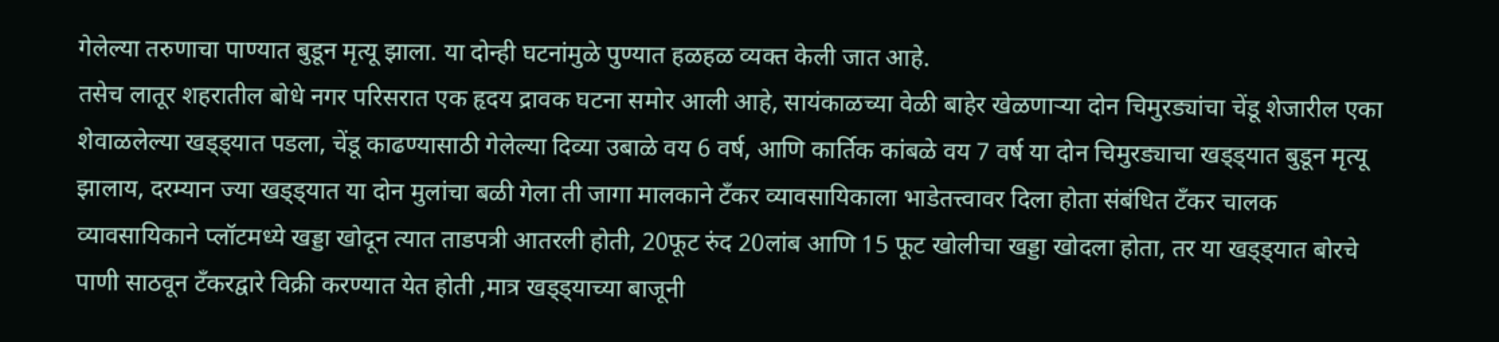गेलेल्या तरुणाचा पाण्यात बुडून मृत्यू झाला. या दोन्ही घटनांमुळे पुण्यात हळहळ व्यक्त केली जात आहे.
तसेच लातूर शहरातील बोधे नगर परिसरात एक हृदय द्रावक घटना समोर आली आहे, सायंकाळच्या वेळी बाहेर खेळणाऱ्या दोन चिमुरड्यांचा चेंडू शेजारील एका शेवाळलेल्या खड्ड्यात पडला, चेंडू काढण्यासाठी गेलेल्या दिव्या उबाळे वय 6 वर्ष, आणि कार्तिक कांबळे वय 7 वर्ष या दोन चिमुरड्याचा खड्ड्यात बुडून मृत्यू झालाय, दरम्यान ज्या खड्ड्यात या दोन मुलांचा बळी गेला ती जागा मालकाने टँकर व्यावसायिकाला भाडेतत्त्वावर दिला होता संबंधित टँकर चालक व्यावसायिकाने प्लॉटमध्ये खड्डा खोदून त्यात ताडपत्री आतरली होती, 20फूट रुंद 20लांब आणि 15 फूट खोलीचा खड्डा खोदला होता, तर या खड्ड्यात बोरचे पाणी साठवून टँकरद्वारे विक्री करण्यात येत होती ,मात्र खड्ड्याच्या बाजूनी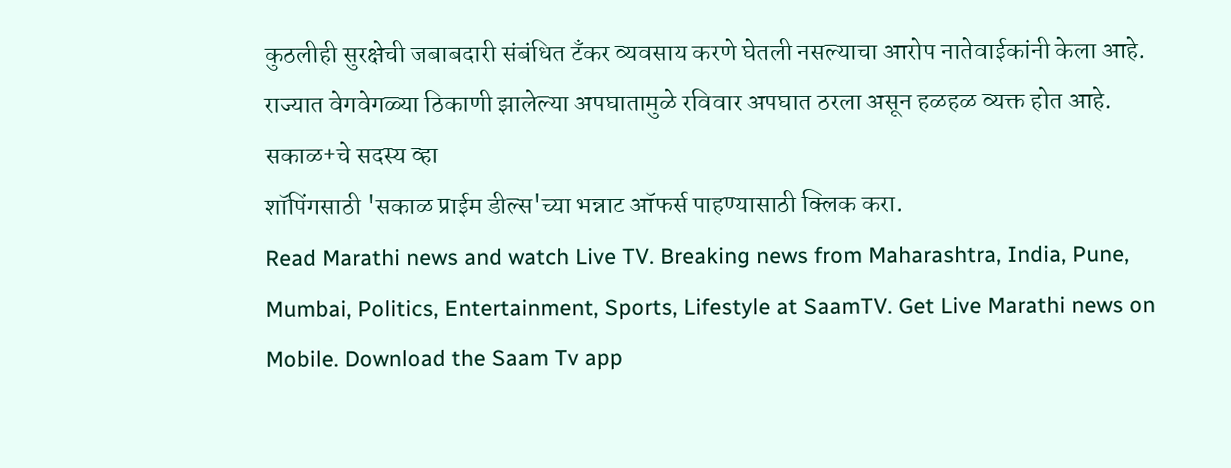कुठलीही सुरक्षेची जबाबदारी संबंधित टँकर व्यवसाय करणे घेतली नसल्याचा आरोप नातेवाईकांनी केला आहे. राज्यात वेगवेगळ्या ठिकाणी झालेल्या अपघातामुळे रविवार अपघात ठरला असून हळहळ व्यक्त होत आहे.
सकाळ+चे सदस्य व्हा
शॉपिंगसाठी 'सकाळ प्राईम डील्स'च्या भन्नाट ऑफर्स पाहण्यासाठी क्लिक करा.
Read Marathi news and watch Live TV. Breaking news from Maharashtra, India, Pune, Mumbai, Politics, Entertainment, Sports, Lifestyle at SaamTV. Get Live Marathi news on Mobile. Download the Saam Tv app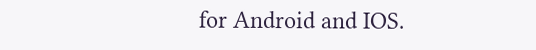for Android and IOS.